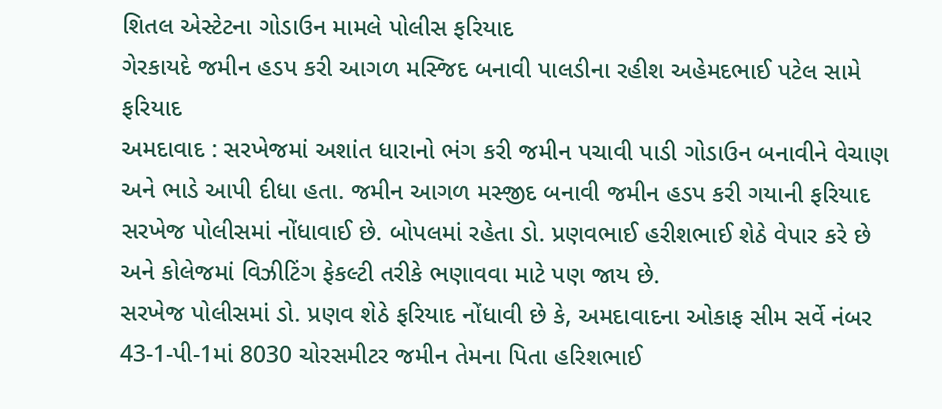શિતલ એસ્ટેટના ગોડાઉન મામલે પોલીસ ફરિયાદ
ગેરકાયદે જમીન હડપ કરી આગળ મસ્જિદ બનાવી પાલડીના રહીશ અહેમદભાઈ પટેલ સામે ફરિયાદ
અમદાવાદ : સરખેજમાં અશાંત ધારાનો ભંગ કરી જમીન પચાવી પાડી ગોડાઉન બનાવીને વેચાણ અને ભાડે આપી દીધા હતા. જમીન આગળ મસ્જીદ બનાવી જમીન હડપ કરી ગયાની ફરિયાદ સરખેજ પોલીસમાં નોંધાવાઈ છે. બોપલમાં રહેતા ડો. પ્રણવભાઈ હરીશભાઈ શેઠે વેપાર કરે છે અને કોલેજમાં વિઝીટિંગ ફેકલ્ટી તરીકે ભણાવવા માટે પણ જાય છે.
સરખેજ પોલીસમાં ડો. પ્રણવ શેઠે ફરિયાદ નોંધાવી છે કે, અમદાવાદના ઓકાફ સીમ સર્વે નંબર 43-1-પી-1માં 8030 ચોરસમીટર જમીન તેમના પિતા હરિશભાઈ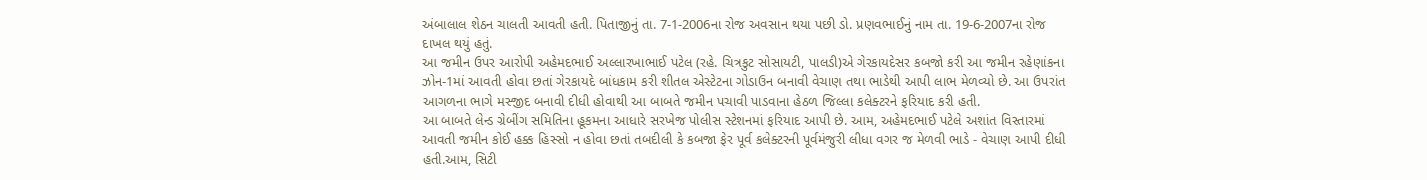અંબાલાલ શેઠન ચાલતી આવતી હતી. પિતાજીનું તા. 7-1-2006ના રોજ અવસાન થયા પછી ડો. પ્રણવભાઈનું નામ તા. 19-6-2007ના રોજ દાખલ થયું હતું.
આ જમીન ઉપર આરોપી અહેમદભાઈ અલ્લારખાભાઈ પટેલ (રહે. ચિત્રકુટ સોસાયટી, પાલડી)એ ગેરકાયદેસર કબજો કરી આ જમીન રહેણાંકના ઝોન-1માં આવતી હોવા છતાં ગેરકાયદે બાંધકામ કરી શીતલ એસ્ટેટના ગોડાઉન બનાવી વેચાણ તથા ભાડેથી આપી લાભ મેળવ્યો છે. આ ઉપરાંત આગળના ભાગે મસ્જીદ બનાવી દીધી હોવાથી આ બાબતે જમીન પચાવી પાડવાના હેઠળ જિલ્લા કલેક્ટરને ફરિયાદ કરી હતી.
આ બાબતે લેન્ડ ગ્રેબીંગ સમિતિના હૂકમના આધારે સરખેજ પોલીસ સ્ટેશનમાં ફરિયાદ આપી છે. આમ, અહેમદભાઈ પટેલે અશાંત વિસ્તારમાં આવતી જમીન કોઈ હક્ક હિસ્સો ન હોવા છતાં તબદીલી કે કબજા ફેર પૂર્વ કલેક્ટરની પૂર્વમંજુરી લીધા વગર જ મેળવી ભાડે - વેચાણ આપી દીધી હતી.આમ, સિટી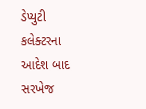ડેપ્યુટી કલેક્ટરના આદેશ બાદ સરખેજ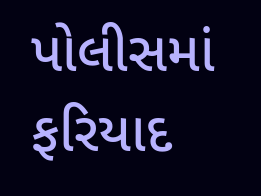પોલીસમાં ફરિયાદ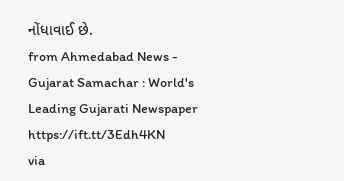નોંધાવાઈ છે.
from Ahmedabad News - Gujarat Samachar : World's Leading Gujarati Newspaper https://ift.tt/3Edh4KN
via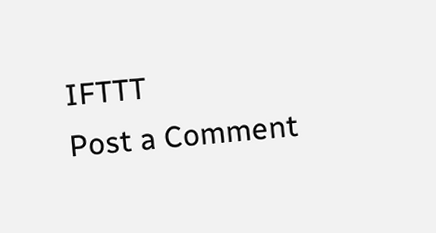IFTTT
Post a Comment